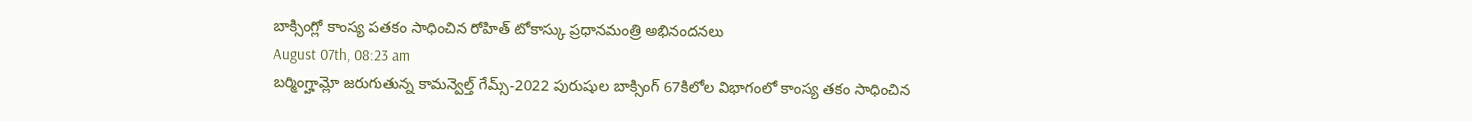బాక్సింగ్లో కాంస్య పతకం సాధించిన రోహిత్ టోకాస్కు ప్రధానమంత్రి అభినందనలు
August 07th, 08:23 am
బర్మింగ్హామ్లో జరుగుతున్న కామన్వెల్త్ గేమ్స్-2022 పురుషుల బాక్సింగ్ 67కిలోల విభాగంలో కాంస్య తకం సాధించిన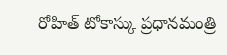రోహిత్ టోకాస్కు ప్రధానమంత్రి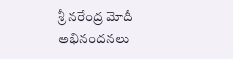శ్రీ నరేంద్ర మోదీ అభినందనలు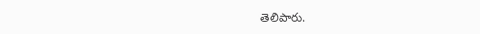తెలిపారు.